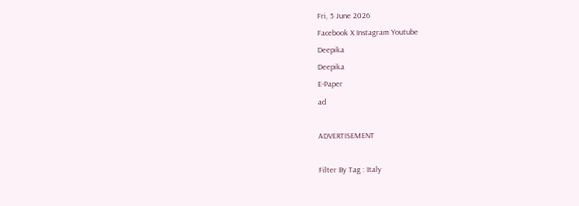Fri, 5 June 2026
Facebook X Instagram Youtube
Deepika
Deepika
E-Paper
ad

ADVERTISEMENT

Filter By Tag : Italy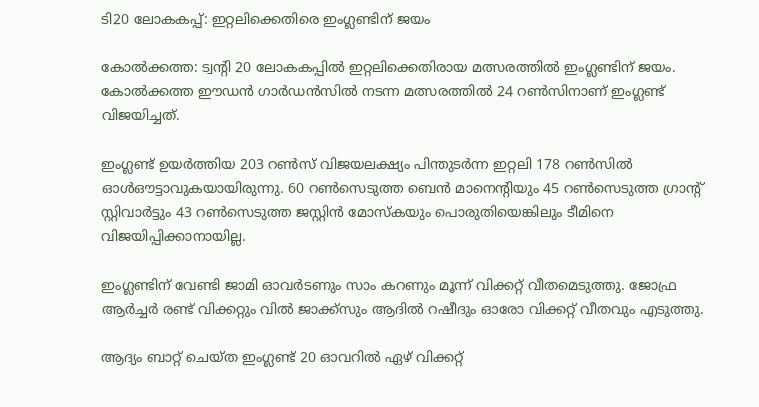ടി20 ലോകകപ്പ്: ഇറ്റലിക്കെതിരെ ഇംഗ്ലണ്ടിന് ജയം

കോൽക്കത്ത: ട്വന്‍റി 20 ലോകകപ്പിൽ ഇറ്റലിക്കെതിരായ മത്സരത്തിൽ ഇംഗ്ലണ്ടിന് ജയം. കോൽക്കത്ത ഈഡൻ ഗാർഡൻസിൽ നടന്ന മത്സരത്തിൽ 24 റൺസിനാണ് ഇംഗ്ലണ്ട് വിജയിച്ചത്.

ഇംഗ്ലണ്ട് ഉയർത്തിയ 203 റൺസ് വിജയലക്ഷ്യം പിന്തുടർന്ന ഇറ്റലി 178 റൺസിൽ ഓൾഔട്ടാവുകയായിരുന്നു. 60 റൺസെടുത്ത ബെൻ മാനെന്‍റിയും 45 റൺസെടുത്ത ഗ്രാന്‍റ് സ്റ്റിവാർട്ടും 43 റൺസെടുത്ത ജസ്റ്റിൻ മോസ്കയും പൊരുതിയെങ്കിലും ടീമിനെ വിജയിപ്പിക്കാനായില്ല.

ഇംഗ്ലണ്ടിന് വേണ്ടി ജാമി ഓവർടണും സാം കറണും മൂന്ന് വിക്കറ്റ് വീതമെടുത്തു. ജോഫ്ര ആർച്ചർ രണ്ട് വിക്കറ്റും വിൽ ജാക്ക്സും ആദിൽ റഷീദും ഓരോ വിക്കറ്റ് വീതവും എടുത്തു.

ആദ്യം ബാറ്റ് ചെയ്ത ഇംഗ്ലണ്ട് 20 ഓവറിൽ ഏഴ് വിക്കറ്റ്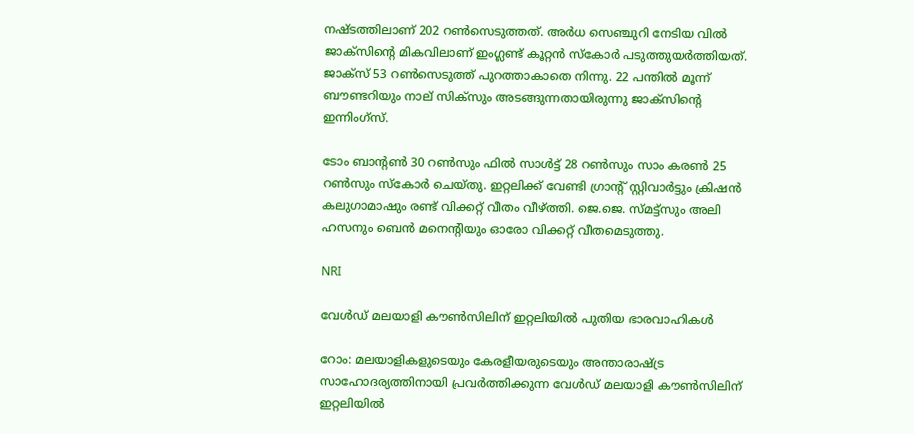നഷ്ടത്തിലാണ് 202 റൺസെടുത്തത്. അർധ സെഞ്ചുറി നേടിയ വിൽ ജാക്സിന്‍റെ മികവിലാണ് ഇംഗ്ലണ്ട് കൂറ്റൻ സ്കോർ പടുത്തുയർത്തിയത്. ജാക്സ് 53 റൺസെടുത്ത് പുറത്താകാതെ നിന്നു. 22 പന്തിൽ മൂന്ന് ബൗണ്ടറിയും നാല് സിക്സും അടങ്ങുന്നതായിരുന്നു ജാക്സിന്‍റെ ഇന്നിംഗ്സ്.

ടോം ബാന്‍റൺ 30 റൺസും ഫിൽ സാൾട്ട് 28 റൺസും സാം കരൺ 25 റൺസും സ്കോർ ചെയ്തു. ഇറ്റലിക്ക് വേണ്ടി ഗ്രാന്‍റ് സ്റ്റിവാർട്ടും ക്രിഷൻ കലുഗാമാഷും രണ്ട് വിക്കറ്റ് വീതം വീഴ്ത്തി. ജെ.ജെ. സ്മട്ട്സും അലി ഹസനും ബെൻ മനെന്‍റിയും ഓരോ വിക്കറ്റ് വീതമെടുത്തു.

NRI

വേള്‍ഡ് മലയാളി കൗണ്‍സിലിന് ഇറ്റലിയില്‍ പുതിയ ഭാരവാഹികള്‍

റോം: മലയാളികളുടെയും കേരളീയരുടെയും അന്താരാഷ്ട്ര സാഹോദര്യത്തിനായി പ്രവര്‍ത്തിക്കുന്ന വേള്‍ഡ് മലയാളി കൗണ്‍സിലിന് ഇറ്റലിയില്‍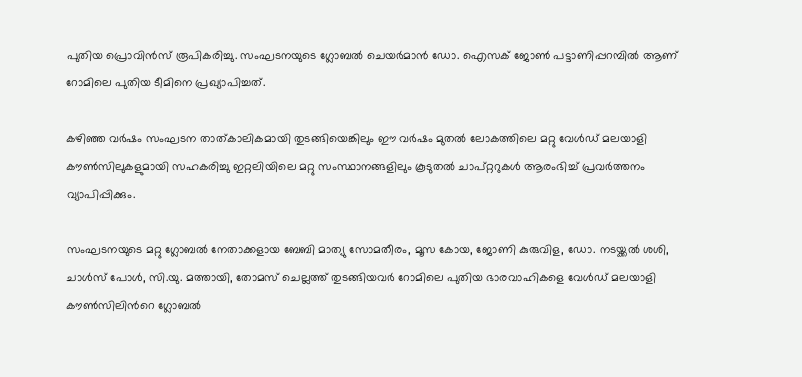പുതിയ പ്രൊവിന്‍സ് രൂപികരിച്ചു. സംഘടനയുടെ ഗ്ലോബൽ ചെയർമാൻ ഡോ. ഐസക് ജോൺ പട്ടാണിപ്പറമ്പിൽ ആണ് റോമിലെ പുതിയ ടീമിനെ പ്രഖ്യാപിച്ചത്.

കഴിഞ്ഞ വര്‍ഷം സംഘടന താത്കാലികമായി തുടങ്ങിയെങ്കിലും ഈ വര്‍ഷം മുതല്‍ ലോകത്തിലെ മറ്റു വേള്‍ഡ് മലയാളി കൗണ്‍സിലുകളുമായി സഹകരിച്ചു ഇറ്റലിയിലെ മറ്റു സംസ്ഥാനങ്ങളിലും കൂടുതല്‍ ചാപ്റ്ററുകള്‍ ആരംഭിച്ച് പ്രവര്‍ത്തനം വ്യാപിപ്പിക്കും.

സംഘടനയുടെ മറ്റു ഗ്ലോബൽ നേതാക്കളായ ബേബി മാത്യു സോമതീരം, മൂസ കോയ, ജോണി കുരുവിള, ഡോ. നടയ്ക്കൽ ശശി, ചാൾസ് പോൾ, സി.യു. മത്തായി, തോമസ് ചെല്ലത്ത് തുടങ്ങിയവർ റോമിലെ പുതിയ ഭാരവാഹികളെ വേള്‍ഡ് മലയാളി കൗണ്‍സിലിന്‍റെ ഗ്ലോബൽ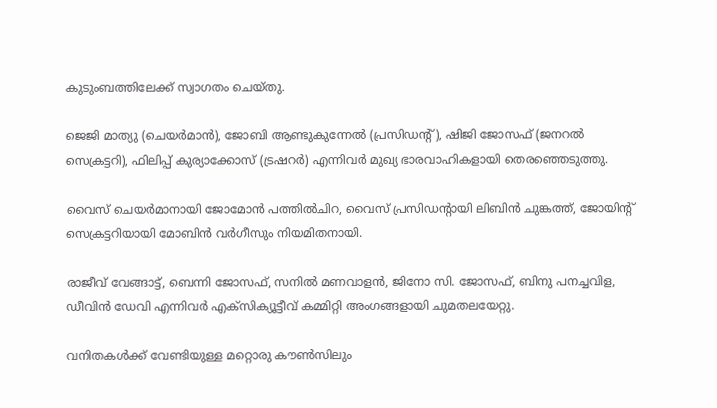കുടുംബത്തിലേക്ക് സ്വാഗതം ചെയ്തു.

ജെജി മാത്യു (ചെയര്‍മാന്‍), ജോബി ആണ്ടുകുന്നേല്‍ (പ്രസിഡന്‍റ്), ഷിജി ജോസഫ് (ജനറല്‍ സെക്രട്ടറി), ഫിലിപ്പ് കുര്യാക്കോസ് (ട്രഷറര്‍) എന്നിവര്‍ മുഖ്യ ഭാരവാഹികളായി തെരഞ്ഞെടുത്തു.

വൈസ് ചെയര്‍മാനായി ജോമോന്‍ പത്തില്‍ചിറ, വൈസ് പ്രസിഡന്‍റായി ലിബിന്‍ ചുങ്കത്ത്, ജോയിന്‍റ് സെക്രട്ടറിയായി മോബിന്‍ വര്‍ഗീസും നിയമിതനായി.

രാജീവ് വേങ്ങാട്ട്, ബെന്നി ജോസഫ്, സനില്‍ മണവാളന്‍, ജിനോ സി. ജോസഫ്, ബിനു പനച്ചവിള, ഡീവിന്‍ ഡേവി എന്നിവര്‍ എക്‌സിക്യൂട്ടീവ് കമ്മിറ്റി അംഗങ്ങളായി ചുമതലയേറ്റു.

വനിതകള്‍ക്ക് വേണ്ടിയുള്ള മറ്റൊരു കൗണ്‍സിലും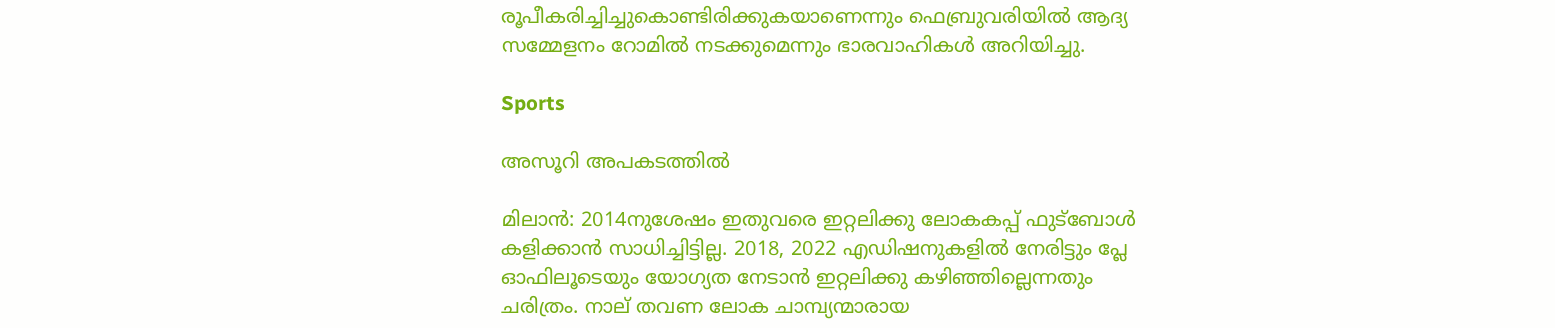രൂപീകരിച്ചിച്ചുകൊണ്ടിരിക്കുകയാണെന്നും ഫെബ്രുവരിയില്‍ ആദ്യ സമ്മേളനം റോമില്‍ നടക്കുമെന്നും ഭാരവാഹികള്‍ അറിയിച്ചു.

Sports

അസൂറി അപകടത്തില്‍

മിലാൻ: 2014നുശേഷം ഇതുവരെ ഇറ്റലിക്കു ലോകകപ്പ് ഫുട്‌ബോള്‍ കളിക്കാന്‍ സാധിച്ചിട്ടില്ല. 2018, 2022 എഡിഷനുകളില്‍ നേരിട്ടും പ്ലേ ഓഫിലൂടെയും യോഗ്യത നേടാന്‍ ഇറ്റലിക്കു കഴിഞ്ഞില്ലെന്നതും ചരിത്രം. നാല് തവണ ലോക ചാമ്പ്യന്മാരായ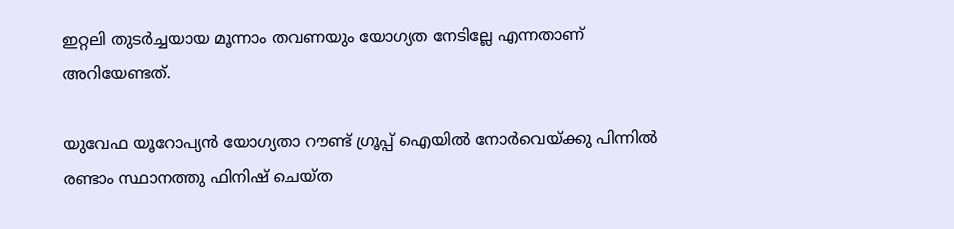ഇറ്റലി തുടര്‍ച്ചയായ മൂന്നാം തവണയും യോഗ്യത നേടില്ലേ എന്നതാണ് അറിയേണ്ടത്.

യുവേഫ യൂറോപ്യൻ യോഗ്യതാ റൗണ്ട് ഗ്രൂപ്പ് ഐയില്‍ നോര്‍വെയ്ക്കു പിന്നില്‍ രണ്ടാം സ്ഥാനത്തു ഫിനിഷ് ചെയ്ത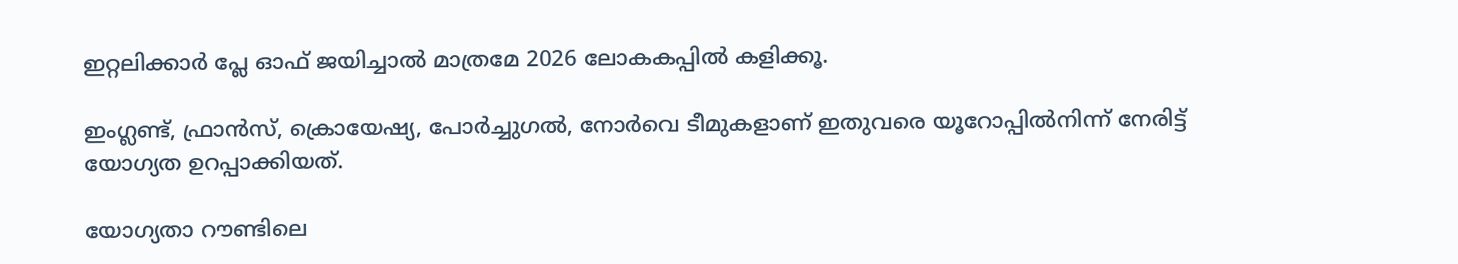ഇറ്റലിക്കാര്‍ പ്ലേ ഓഫ് ജയിച്ചാല്‍ മാത്രമേ 2026 ലോകകപ്പില്‍ കളിക്കൂ.

ഇംഗ്ലണ്ട്, ഫ്രാന്‍സ്, ക്രൊയേഷ്യ, പോര്‍ച്ചുഗല്‍, നോര്‍വെ ടീമുകളാണ് ഇതുവരെ യൂറോപ്പില്‍നിന്ന് നേരിട്ട് യോഗ്യത ഉറപ്പാക്കിയത്.

യോഗ്യതാ റൗണ്ടിലെ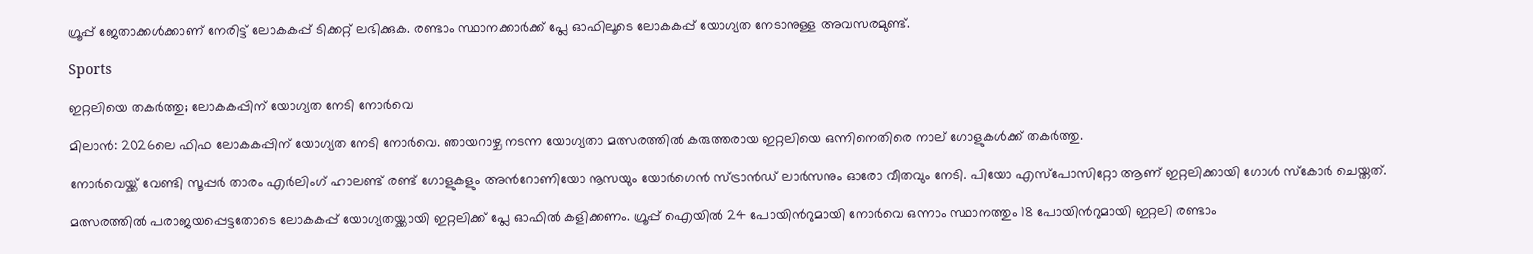ഗ്രൂപ്പ് ജേതാക്കൾക്കാണ് നേരിട്ട് ലോകകപ്പ് ടിക്കറ്റ് ലഭിക്കുക. രണ്ടാം സ്ഥാനക്കാർക്ക് പ്ലേ ഓഫിലൂടെ ലോകകപ്പ് യോഗ്യത നേടാനുള്ള അവസരമുണ്ട്.

Sports

ഇറ്റലിയെ തകർത്തു; ലോകകപ്പിന് യോഗ്യത നേടി നോർവെ

മിലാൻ: 2026ലെ ഫിഫ ലോകകപ്പിന് യോഗ്യത നേടി നോർവെ. ഞായറാഴ്ച നടന്ന യോഗ്യതാ മത്സരത്തിൽ കരുത്തരായ ഇറ്റലിയെ ഒന്നിനെതിരെ നാല് ഗോളുകൾക്ക് തകർത്തു.

നോർവെയ്ക്ക് വേണ്ടി സൂപ്പർ താരം എർലിംഗ് ഹാലണ്ട് രണ്ട് ഗോളുകളും അന്‍റോണിയോ നൂസയും യോർഗെൻ സ്ട്രാൻഡ് ലാർസനും ഓരോ വീതവും നേടി. പിയോ എസ്പോസിറ്റോ ആണ് ഇറ്റലിക്കായി ഗോൾ സ്കോർ ചെയ്തത്.

മത്സരത്തിൽ പരാജയപ്പെട്ടതോടെ ലോകകപ്പ് യോഗ്യതയ്ക്കായി ഇറ്റലിക്ക് പ്ലേ ഓഫിൽ കളിക്കണം. ഗ്രൂപ്പ് ഐയിൽ 24 പോയിന്‍റുമായി നോർവെ ഒന്നാം സ്ഥാനത്തും 18 പോയിന്‍റുമായി ഇറ്റലി രണ്ടാം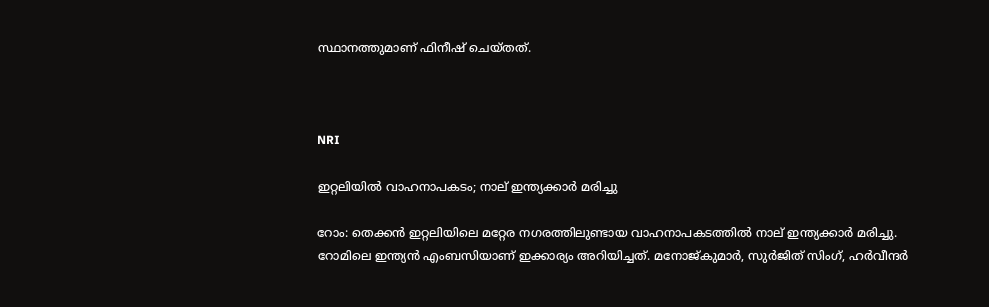സ്ഥാനത്തുമാണ് ഫിനീഷ് ചെയ്തത്.



NRI

ഇറ്റലിയിൽ വാഹനാപകടം; നാല് ഇന്ത്യക്കാർ മരിച്ചു

റോം: തെക്കൻ ഇറ്റലിയിലെ മറ്റേര നഗരത്തിലുണ്ടായ വാഹനാപകടത്തിൽ നാല് ഇന്ത്യക്കാർ മരിച്ചു. റോമിലെ ഇന്ത്യൻ എംബസിയാണ് ഇക്കാര്യം അറിയിച്ചത്. മനോജ്കുമാർ, സുർജിത് സിംഗ്, ഹർവീന്ദർ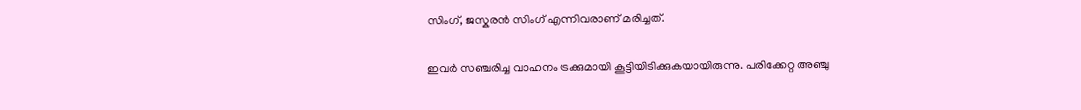സിംഗ്, ജസ്കരൻ സിംഗ് എന്നിവരാണ് മരിച്ചത്.

ഇവർ സഞ്ചരിച്ച വാഹനം ട്രക്കുമായി കൂട്ടിയിടിക്കുകയായിരുന്നു. പരിക്കേറ്റ അഞ്ചു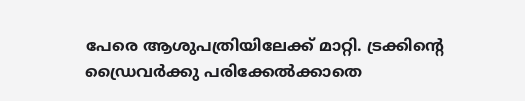പേരെ ആശുപത്രിയിലേക്ക് മാറ്റി. ട്രക്കിന്‍റെ ഡ്രൈവർക്കു പരിക്കേൽക്കാതെ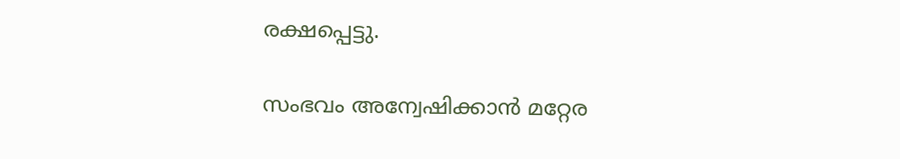രക്ഷപ്പെട്ടു.

സംഭവം അന്വേഷിക്കാൻ മറ്റേര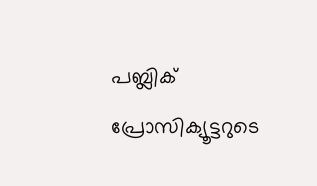പബ്ലിക് പ്രോസിക്യൂട്ടറുടെ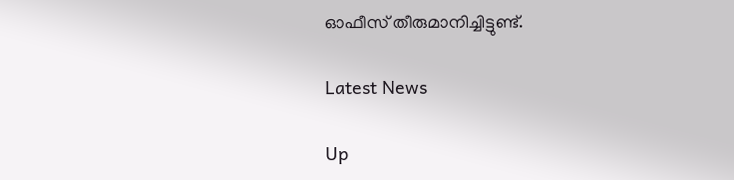ഓഫീസ് തീരുമാനിച്ചിട്ടുണ്ട്.

Latest News

Up